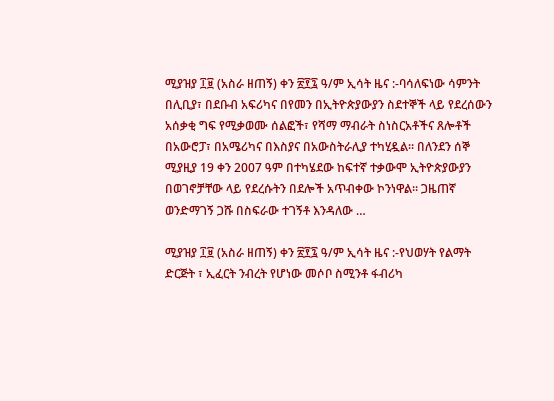ሚያዝያ ፲፱ (አስራ ዘጠኝ) ቀን ፳፻፯ ዓ/ም ኢሳት ዜና :-ባሳለፍነው ሳምንት በሊቢያ፣ በደቡብ አፍሪካና በየመን በኢትዮጵያውያን ስደተኞች ላይ የደረሰውን አሰቃቂ ግፍ የሚቃወሙ ሰልፎች፣ የሻማ ማብራት ስነስርአቶችና ጸሎቶች በአውሮፓ፣ በአሜሪካና በእስያና በአውስትራሊያ ተካሂዷል። በለንደን ሰኞ ሚያዚያ 19 ቀን 2007 ዓም በተካሄደው ከፍተኛ ተቃውሞ ኢትዮጵያውያን በወገኖቻቸው ላይ የደረሱትን በደሎች አጥብቀው ኮንነዋል። ጋዜጠኛ ወንድማገኝ ጋሹ በስፍራው ተገኝቶ እንዳለው …

ሚያዝያ ፲፱ (አስራ ዘጠኝ) ቀን ፳፻፯ ዓ/ም ኢሳት ዜና :-የህወሃት የልማት ድርጅት ፣ ኢፈርት ንብረት የሆነው መሶቦ ስሚንቶ ፋብሪካ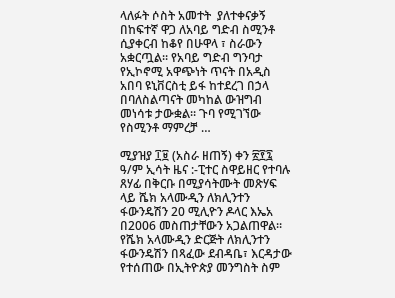ላለፉት ሶስት አመተት  ያለተቀናቃኝ በከፍተኛ ዋጋ ለአባይ ግድብ ስሚንቶ ሲያቀርብ ከቆየ በሁዋላ ፣ ስራውን አቋርጧል። የአባይ ግድብ ግንባታ የኢኮኖሚ አዋጭነት ጥናት በአዲስ አበባ ዩኒቨርስቲ ይፋ ከተደረገ በኃላ በባለስልጣናት መካከል ውዝግብ መነሳቱ ታውቋል። ጉባ የሚገኘው  የስሚንቶ ማምረቻ …

ሚያዝያ ፲፱ (አስራ ዘጠኝ) ቀን ፳፻፯ ዓ/ም ኢሳት ዜና :-ፒተር ስዋይዘር የተባሉ ጸሃፊ በቅርቡ በሚያሳትሙት መጽሃፍ ላይ ሼክ አላሙዲን ለክሊንተን ፋውንዴሽን 20 ሚሊዮን ዶላር እኤአ በ2006 መስጠታቸውን አጋልጠዋል። የሼክ አላሙዲን ድርጅት ለክሊንተን ፋውንዴሽን በጻፈው ደብዳቤ፣ እርዳታው የተሰጠው በኢትዮጵያ መንግስት ስም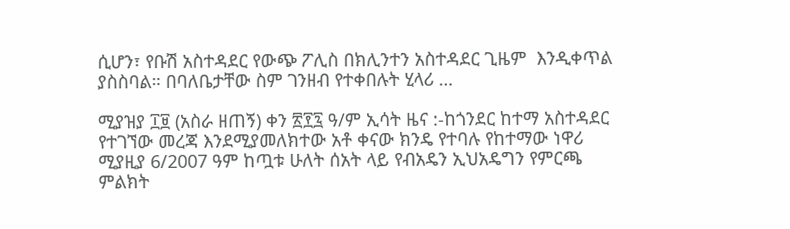ሲሆን፣ የቡሽ አስተዳደር የውጭ ፖሊስ በክሊንተን አስተዳደር ጊዜም  እንዲቀጥል ያስስባል። በባለቤታቸው ስም ገንዘብ የተቀበሉት ሂላሪ …

ሚያዝያ ፲፱ (አስራ ዘጠኝ) ቀን ፳፻፯ ዓ/ም ኢሳት ዜና :-ከጎንደር ከተማ አስተዳደር የተገኘው መረጃ እንደሚያመለክተው አቶ ቀናው ክንዴ የተባሉ የከተማው ነዋሪ  ሚያዚያ 6/2007 ዓም ከጧቱ ሁለት ሰአት ላይ የብአዴን ኢህአዴግን የምርጫ ምልክት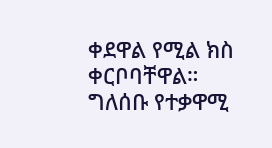ቀደዋል የሚል ክስ ቀርቦባቸዋል። ግለሰቡ የተቃዋሚ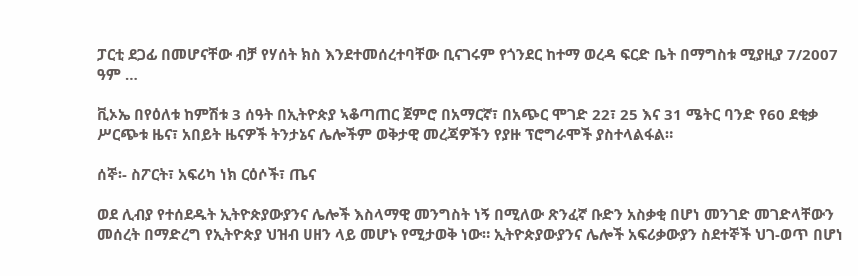ፓርቲ ደጋፊ በመሆናቸው ብቻ የሃሰት ክስ እንደተመሰረተባቸው ቢናገሩም የጎንደር ከተማ ወረዳ ፍርድ ቤት በማግስቱ ሚያዚያ 7/2007 ዓም …

ቪኦኤ በየዕለቱ ከምሽቱ 3 ሰዓት በኢትዮጵያ ኣቆጣጠር ጀምሮ በአማርኛ፣ በአጭር ሞገድ 22፣ 25 እና 31 ሜትር ባንድ የ60 ደቂቃ ሥርጭቱ ዜና፣ አበይት ዜናዎች ትንታኔና ሌሎችም ወቅታዊ መረጃዎችን የያዙ ፕሮግራሞች ያስተላልፋል።

ሰኞ፡- ስፖርት፣ አፍሪካ ነክ ርዕሶች፣ ጤና

ወደ ሊብያ የተሰደዱት ኢትዮጵያውያንና ሌሎች እስላማዊ መንግስት ነኝ በሚለው ጽንፈኛ ቡድን አስቃቂ በሆነ መንገድ መገድላቸውን መሰረት በማድረግ የኢትዮጵያ ህዝብ ሀዘን ላይ መሆኑ የሚታወቅ ነው። ኢትዮጵያውያንና ሌሎች አፍሪቃውያን ስደተኞች ህገ-ወጥ በሆነ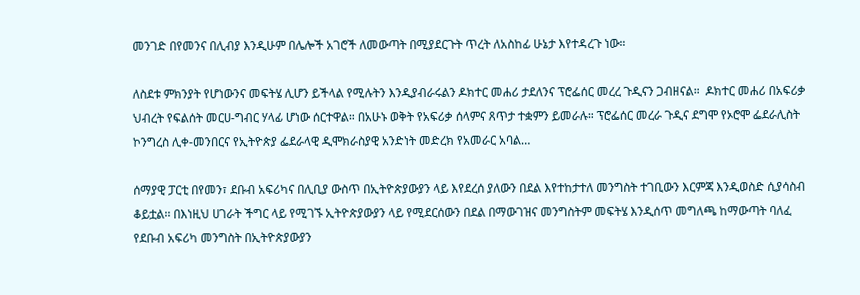መንገድ በየመንና በሊብያ እንዲሁም በሌሎች አገሮች ለመውጣት በሚያደርጉት ጥረት ለአስከፊ ሁኔታ እየተዳረጉ ነው።

ለስደቱ ምክንያት የሆነውንና መፍትሄ ሊሆን ይችላል የሚሉትን እንዲያብራሩልን ዶክተር መሐሪ ታደለንና ፕሮፌሰር መረረ ጉዲናን ጋብዘናል።  ዶክተር መሐሪ በአፍሪቃ ህብረት የፍልሰት መርሀ-ግብር ሃላፊ ሆነው ሰርተዋል። በአሁኑ ወቅት የአፍሪቃ ሰላምና ጸጥታ ተቋምን ይመራሉ። ፕሮፌሰር መረራ ጉዲና ደግሞ የኦሮሞ ፌደራሊስት ኮንግረስ ሊቀ-መንበርና የኢትዮጵያ ፌደራላዊ ዲሞክራስያዊ አንድነት መድረክ የአመራር አባል…

ሰማያዊ ፓርቲ በየመን፣ ደቡብ አፍሪካና በሊቢያ ውስጥ በኢትዮጵያውያን ላይ እየደረሰ ያለውን በደል እየተከታተለ መንግስት ተገቢውን እርምጃ እንዲወስድ ሲያሳስብ ቆይቷል፡፡ በእነዚህ ሀገራት ችግር ላይ የሚገኙ ኢትዮጵያውያን ላይ የሚደርሰውን በደል በማውገዝና መንግስትም መፍትሄ እንዲሰጥ መግለጫ ከማውጣት ባለፈ የደቡብ አፍሪካ መንግስት በኢትዮጵያውያን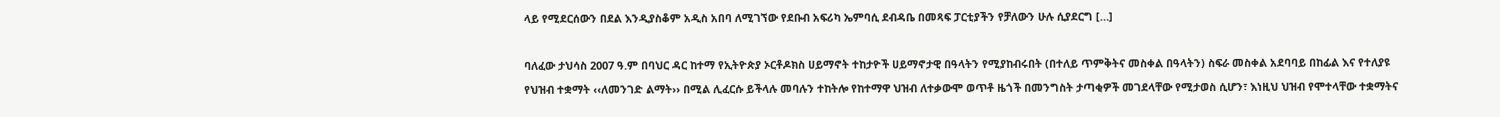ላይ የሚደርሰውን በደል እንዲያስቆም አዲስ አበባ ለሚገኘው የደቡብ አፍሪካ ኤምባሲ ደብዳቤ በመጻፍ ፓርቲያችን የቻለውን ሁሉ ሲያደርግ […]

ባለፈው ታህሳስ 2007 ዓ.ም በባህር ዳር ከተማ የኢትዮጵያ ኦርቶዶክስ ሀይማኖት ተከታዮች ሀይማኖታዊ በዓላትን የሚያከብሩበት (በተለይ ጥምቅትና መስቀል በዓላትን) ስፍራ መስቀል አደባባይ በከፊል እና የተለያዩ የህዝብ ተቋማት ‹‹ለመንገድ ልማት›› በሚል ሊፈርሱ ይችላሉ መባሉን ተከትሎ የከተማዋ ህዝብ ለተቃውሞ ወጥቶ ዜጎች በመንግስት ታጣቂዎች መገደላቸው የሚታወስ ሲሆን፣ እነዚህ ህዝብ የሞተላቸው ተቋማትና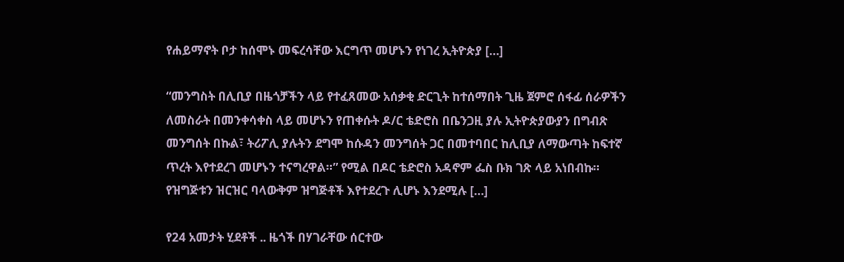የሐይማኖት ቦታ ከሰሞኑ መፍረሳቸው እርግጥ መሆኑን የነገረ ኢትዮጵያ […]

“መንግስት በሊቢያ በዜጎቻችን ላይ የተፈጸመው አሰቃቂ ድርጊት ከተሰማበት ጊዜ ጀምሮ ሰፋፊ ሰራዎችን ለመስራት በመንቀሳቀስ ላይ መሆኑን የጠቀሱት ዶ/ር ቴድሮስ በቤንጋዚ ያሉ ኢትዮጵያውያን በግብጽ መንግሰት በኩል፣ ትሪፖሊ ያሉትን ደግሞ ከሱዳን መንግሰት ጋር በመተባበር ከሊቢያ ለማውጣት ከፍተኛ ጥረት እየተደረገ መሆኑን ተናግረዋል።” የሚል በዶር ቴድሮስ አዳኖም ፌስ ቡክ ገጽ ላይ አነበብኩ። የዝግጅቱን ዝርዝር ባላውቅም ዝግጅቶች እየተደረጉ ሊሆኑ እንደሚሉ […]

የ24 አመታት ሂደቶች .. ዜጎች በሃገራቸው ሰርተው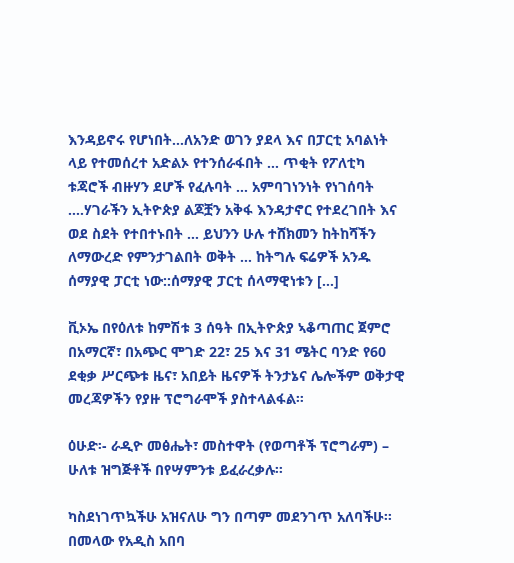እንዳይኖሩ የሆነበት…ለአንድ ወገን ያደላ እና በፓርቲ አባልነት ላይ የተመሰረተ አድልኦ የተንሰራፋበት … ጥቂት የፖለቲካ ቱጃሮች ብዙሃን ደሆች የፈሉባት … አምባገነንነት የነገሰባት ….ሃገራችን ኢትዮጵያ ልጆቿን አቅፋ እንዳታኖር የተደረገበት እና ወደ ስደት የተበተኑበት … ይህንን ሁሉ ተሸክመን ከትከሻችን ለማውረድ የምንታገልበት ወቅት … ከትግሉ ፍሬዎች አንዱ ሰማያዊ ፓርቲ ነው::ሰማያዊ ፓርቲ ሰላማዊነቱን […]

ቪኦኤ በየዕለቱ ከምሽቱ 3 ሰዓት በኢትዮጵያ ኣቆጣጠር ጀምሮ በአማርኛ፣ በአጭር ሞገድ 22፣ 25 እና 31 ሜትር ባንድ የ60 ደቂቃ ሥርጭቱ ዜና፣ አበይት ዜናዎች ትንታኔና ሌሎችም ወቅታዊ መረጃዎችን የያዙ ፕሮግራሞች ያስተላልፋል።

ዕሁድ፡- ራዲዮ መፅሔት፣ መስተዋት (የወጣቶች ፕሮግራም) – ሁለቱ ዝግጅቶች በየሣምንቱ ይፈራረቃሉ፡፡

ካስደነገጥኳችሁ አዝናለሁ ግን በጣም መደንገጥ አለባችሁ፡፡በመላው የአዲስ አበባ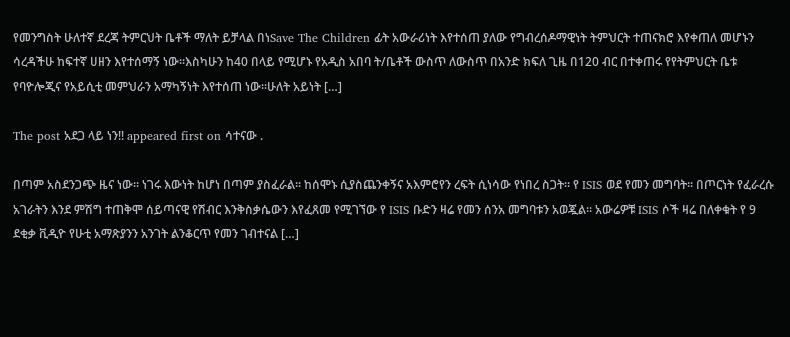የመንግስት ሁለተኛ ደረጃ ትምርህት ቤቶች ማለት ይቻላል በነSave The Children ፊት አውራሪነት እየተሰጠ ያለው የግብረሰዶማዊነት ትምህርት ተጠናክሮ እየቀጠለ መሆኑን ሳረዳችሁ ከፍተኛ ሀዘን እየተሰማኝ ነው፡፡እስካሁን ከ40 በላይ የሚሆኑ የአዲስ አበባ ት/ቤቶች ውስጥ ለውስጥ በአንድ ክፍለ ጊዜ በ120 ብር በተቀጠሩ የየትምህርት ቤቱ የባዮሎጂና የአይሲቲ መምህራን አማካኝነት እየተሰጠ ነው፡፡ሁለት አይነት […]

The post አደጋ ላይ ነን!! appeared first on ሳተናው .

በጣም አስደንጋጭ ዜና ነው። ነገሩ እውነት ከሆነ በጣም ያስፈራል። ከሰሞኑ ሲያስጨንቀኝና አእምሮየን ረፍት ሲነሳው የነበረ ስጋት። የ ISIS ወደ የመን መግባት። በጦርነት የፈራረሱ አገራትን እንደ ምሽግ ተጠቅሞ ሰይጣናዊ የሽብር እንቅስቃሴውን እየፈጸመ የሚገኘው የ ISIS ቡድን ዛሬ የመን ሰንአ መግባቱን አወጇል። አውሬዎቹ ISIS ሶች ዛሬ በለቀቁት የ 9 ደቂቃ ቪዲዮ የሁቲ አማጽያንን አንገት ልንቆርጥ የመን ገብተናል […]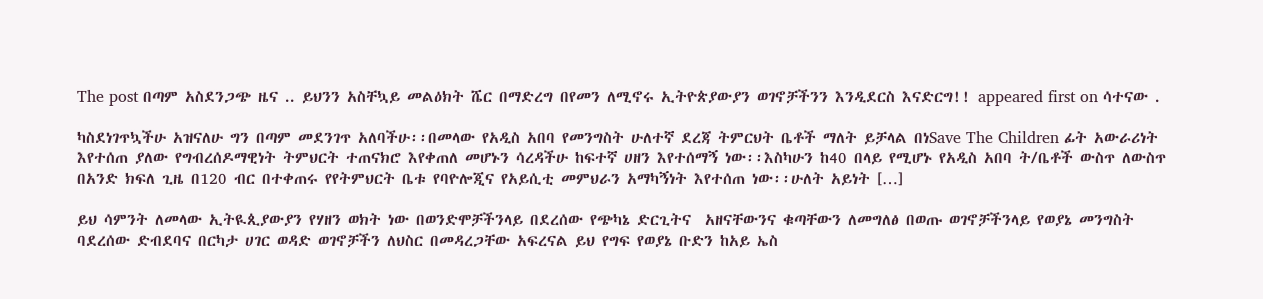The post በጣም አስደንጋጭ ዜና .. ይህንን አስቸኳይ መልዕክት ሼር በማድረግ በየመን ለሚኖሩ ኢትዮጵያውያን ወገኖቻችንን እንዲደርስ እናድርግ!! appeared first on ሳተናው .

ካስደነገጥኳችሁ አዝናለሁ ግን በጣም መደንገጥ አለባችሁ፡፡በመላው የአዲስ አበባ የመንግስት ሁለተኛ ደረጃ ትምርህት ቤቶች ማለት ይቻላል በነSave The Children ፊት አውራሪነት እየተሰጠ ያለው የግብረሰዶማዊነት ትምህርት ተጠናክሮ እየቀጠለ መሆኑን ሳረዳችሁ ከፍተኛ ሀዘን እየተሰማኝ ነው፡፡እስካሁን ከ40 በላይ የሚሆኑ የአዲስ አበባ ት/ቤቶች ውስጥ ለውስጥ በአንድ ክፍለ ጊዜ በ120 ብር በተቀጠሩ የየትምህርት ቤቱ የባዮሎጂና የአይሲቲ መምህራን አማካኝነት እየተሰጠ ነው፡፡ሁለት አይነት […]

ይህ ሳምንት ለመላው ኢትዪጲያውያን የሃዘን ወክት ነው በወንድሞቻችንላይ በደረሰው የጭካኔ ድርጊትና  አዘናቸውንና ቁጣቸውን ለመግለፅ በወጡ ወገኖቻችንላይ የወያኔ መንግስት ባደረሰው ድብደባና በርካታ ሀገር ወዳድ ወገኖቻችን ለህስር በመዳረጋቸው አፍረናል ይህ የግፍ የወያኔ ቡድን ከአይ ኤስ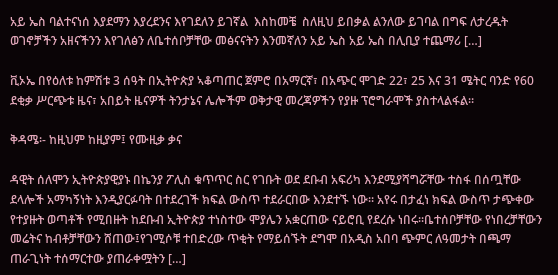አይ ኤስ ባልተናነሰ እያደማን እያረደንና እየገደለን ይገኛል  እስከመቼ  ስለዚህ ይበቃል ልንለው ይገባል በግፍ ለታረዱት ወገኖቻችን አዘናችንን እየገለፅን ለቤተሰቦቻቸው መፅናናትን እንመኛለን አይ ኤስ አይ ኤስ በሊቢያ ተጨማሪ […]

ቪኦኤ በየዕለቱ ከምሽቱ 3 ሰዓት በኢትዮጵያ ኣቆጣጠር ጀምሮ በአማርኛ፣ በአጭር ሞገድ 22፣ 25 እና 31 ሜትር ባንድ የ60 ደቂቃ ሥርጭቱ ዜና፣ አበይት ዜናዎች ትንታኔና ሌሎችም ወቅታዊ መረጃዎችን የያዙ ፕሮግራሞች ያስተላልፋል።

ቅዳሜ፡- ከዚህም ከዚያም፤ የሙዚቃ ቃና

ዳዊት ሰለሞን ኢትዮጵያዊያኑ በኬንያ ፖሊስ ቁጥጥር ስር የገቡት ወደ ደቡብ አፍሪካ እንደሚያሻግሯቸው ተስፋ በሰጧቸው ደላሎች አማካኝነት እንዲያርፉባት በተደረገች ክፍል ውስጥ ተደራርበው እንደተኙ ነው፡፡ አየሩ በታፈነ ክፍል ውስጥ ታጭቀው የተያዙት ወጣቶች የሚበዙት ከደቡብ ኢትዮጵያ ተነስተው ሞያሌን አቋርጠው ናይሮቢ የደረሱ ነበሩ፡፡ቤተሰቦቻቸው የነበረቻቸውን መሬትና ከብቶቻቸውን ሸጠው፤የገሚሶቹ ተበድረው ጥቂት የማይሰኙት ደግሞ በአዲስ አበባ ጭምር ለዓመታት በጫማ ጠራጊነት ተሰማርተው ያጠራቀሟትን […]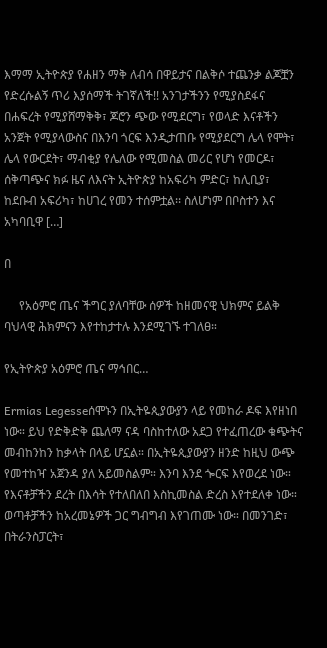እማማ ኢትዮጵያ የሐዘን ማቅ ለብሳ በዋይታና በልቅሶ ተጨንቃ ልጆቿን የድረሱልኝ ጥሪ እያሰማች ትገኛለች!! አንገታችንን የሚያስደፋና በሐፍረት የሚያሸማቅቅ፣ ጆሮን ጭው የሚደርግ፣ የወላድ እናቶችን አንጀት የሚያላውስና በእንባ ጎርፍ እንዲታጠቡ የሚያደርግ ሌላ የሞት፣ ሌላ የውርደት፣ ማብቂያ የሌለው የሚመስል መሪር የሆነ የመርዶ፣ ሰቅጣጭና ክፉ ዜና ለእናት ኢትዮጵያ ከአፍሪካ ምድር፣ ከሊቢያ፣ ከደቡብ አፍሪካ፣ ከሀገረ የመን ተሰምቷል፡፡ ስለሆነም በቦስተን እና አካባቢዋ […]

በ

     የአዕምሮ ጤና ችግር ያለባቸው ሰዎች ከዘመናዊ ህክምና ይልቅ ባህላዊ ሕክምናን እየተከታተሉ እንደሚገኙ ተገለፀ።

የኢትዮጵያ አዕምሮ ጤና ማኅበር…

Ermias Legesseሰሞኑን በኢትዬጲያውያን ላይ የመከራ ዶፍ እየዘነበ ነው። ይህ የድቅድቅ ጨለማ ናዳ ባስከተለው አደጋ የተፈጠረው ቁጭትና መብከንከን ከቃላት በላይ ሆኗል። በኢትዬጲያውያን ዘንድ ከዚህ ውጭ የመተከዣ አጀንዳ ያለ አይመስልም። እንባ እንደ ጐርፍ እየወረደ ነው። የእናቶቻችን ደረት በእሳት የተለበለበ እስኪመስል ድረስ እየተደለቀ ነው። ወጣቶቻችን ከአረመኔዎች ጋር ግብግብ እየገጠሙ ነው። በመንገድ፣ በትራንስፓርት፣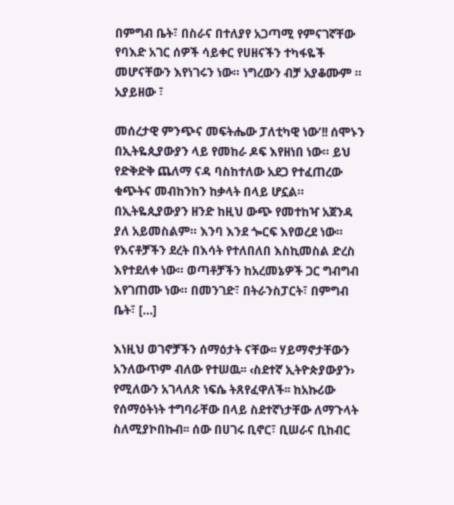በምግብ ቤት፣ በስራና በተለያየ አጋጣሚ የምናገኛቸው የባእድ አገር ሰዎች ሳይቀር የሀዘናችን ተካፋዬች መሆናቸውን እየነገሩን ነው። ነግረውን ብቻ አያቆሙም ። አያይዘው ፣

መሰረታዊ ምንጭና መፍትሔው ፓለቲካዊ ነው’!! ሰሞኑን በኢትዬጲያውያን ላይ የመከራ ዶፍ እየዘነበ ነው። ይህ የድቅድቅ ጨለማ ናዳ ባስከተለው አደጋ የተፈጠረው ቁጭትና መብከንከን ከቃላት በላይ ሆኗል። በኢትዬጲያውያን ዘንድ ከዚህ ውጭ የመተከዣ አጀንዳ ያለ አይመስልም። እንባ እንደ ጐርፍ እየወረደ ነው። የእናቶቻችን ደረት በእሳት የተለበለበ እስኪመስል ድረስ እየተደለቀ ነው። ወጣቶቻችን ከአረመኔዎች ጋር ግብግብ እየገጠሙ ነው። በመንገድ፣ በትራንስፓርት፣ በምግብ ቤት፣ […]

እነዚህ ወገኖቻችን ሰማዕታት ናቸው፡፡ ሃይማኖታቸውን አንለውጥም ብለው የተሠዉ፡፡ ‹ስደተኛ ኢትዮጵያውያን› የሚለውን አገላለጽ ነፍሴ ትጸየፈዋለች፡፡ ከአኩሪው የሰማዕትነት ተግባራቸው በላይ ስደተኛነታቸው ለማጉላት ስለሚያኮበኩብ፡፡ ሰው በሀገሩ ቢኖር፣ ቢሠራና ቢከብር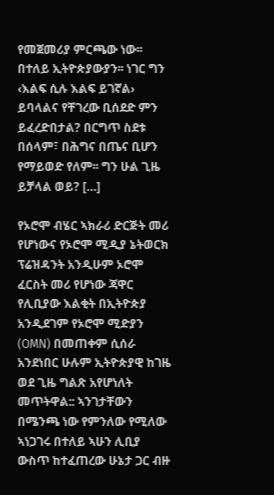የመጀመሪያ ምርጫው ነው፡፡ በተለይ ኢትዮጵያውያን፡፡ ነገር ግን ‹እልፍ ሲሉ እልፍ ይገኛል› ይባላልና የቸገረው ቢሰደድ ምን ይፈረድበታል? በርግጥ ስደቱ በሰላም፣ በሕግና በጤና ቢሆን የማይወድ የለም፡፡ ግን ሁል ጊዜ ይቻላል ወይ? […]

የኦሮሞ ብሄር ኣክራሪ ድርጅት መሪ የሆነውና የኦሮሞ ሚዲያ ኔትወርክ ፕሬዝዳንት አንዲሁም ኦሮሞ ፈርስት መሪ የሆነው ጃዋር የሊቢያው እልቂት በኢትዮጵያ አንዲደገም የኦሮሞ ሚድያን (OMN) በመጠቀም ሲሰራ አንደነበር ሁሉም ኢትዮጵያዊ ከገዜ ወደ ጊዜ ግልጽ አየሆነለት መጥትዋል:: ኣንገታቸውን በሜንጫ ነው የምንለው የሚለው ኣነጋገሩ በተለይ ኣሁን ሊቢያ ውስጥ ከተፈጠረው ሁኔታ ጋር ብዙ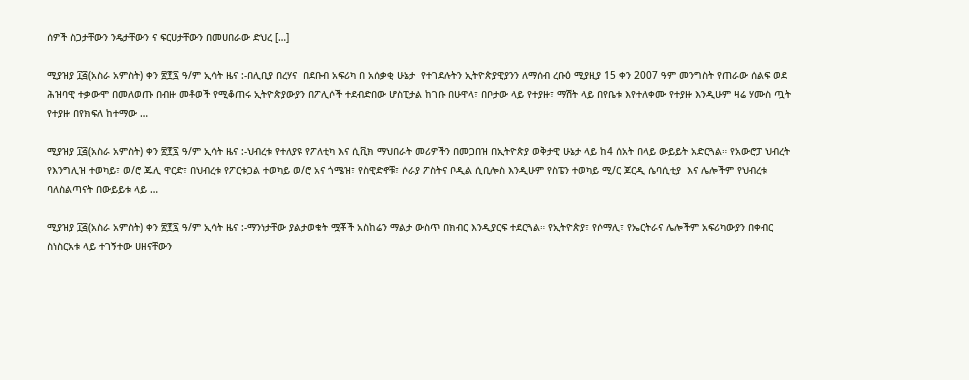ሰዎች ስጋታቸውን ንዴታቸውን ና ፍርሀታቸውን በመሀበራው ድህረ […]

ሚያዝያ ፲፭(አስራ አምስት) ቀን ፳፻፯ ዓ/ም ኢሳት ዜና :-በሊቢያ በረሃና  በደቡብ አፍሪካ በ አሰቃቂ ሁኔታ  የተገደሉትን ኢትዮጵያዊያንን ለማሰብ ረቡዕ ሚያዚያ 15 ቀን 2007 ዓም መንግስት የጠራው ሰልፍ ወደ  ሕዝባዊ ተቃውሞ በመለወጡ በብዙ መቶወች የሚቆጠሩ ኢትዮጵያውያን በፖሊሶች ተደብድበው ሆስፒታል ከገቡ በሁዋላ፣ በቦታው ላይ የተያዙ፣ ማሽት ላይ በየቤቱ እየተለቀሙ የተያዙ እንዲሁም ዛሬ ሃሙስ ጧት የተያዙ በየክፍለ ከተማው …

ሚያዝያ ፲፭(አስራ አምስት) ቀን ፳፻፯ ዓ/ም ኢሳት ዜና :-ህብረቱ የተለያዩ የፖለቲካ እና ሲቪክ ማህበራት መሪዎችን በመጋበዝ በኢትዮጵያ ወቅታዊ ሁኔታ ላይ ከ4 ሰአት በላይ ውይይት አድርጓል። የአውሮፓ ህብረት የእንግሊዝ ተወካይ፣ ወ/ሮ ጁሊ ዋርድ፣ በህብረቱ የፖርቱጋል ተወካይ ወ/ሮ አና ጎሜዝ፣ የስዊድኖቹ፣ ሶራያ ፖስትና ቦዲል ሲቢሎስ እንዲሁም የስፔን ተወካይ ሚ/ር ጆርዲ ሴባሲቲያ  እና ሌሎችም የህብረቱ ባለስልጣናት በውይይቱ ላይ …

ሚያዝያ ፲፭(አስራ አምስት) ቀን ፳፻፯ ዓ/ም ኢሳት ዜና :-ማንነታቸው ያልታወቁት ሟቾች አስከሬን ማልታ ውስጥ በክብር እንዲያርፍ ተደርጓል። የኢትዮጵያ፣ የሶማሊ፣ የኤርትራና ሌሎችም አፍሪካውያን በቀብር ስነስርአቱ ላይ ተገኝተው ሀዘናቸውን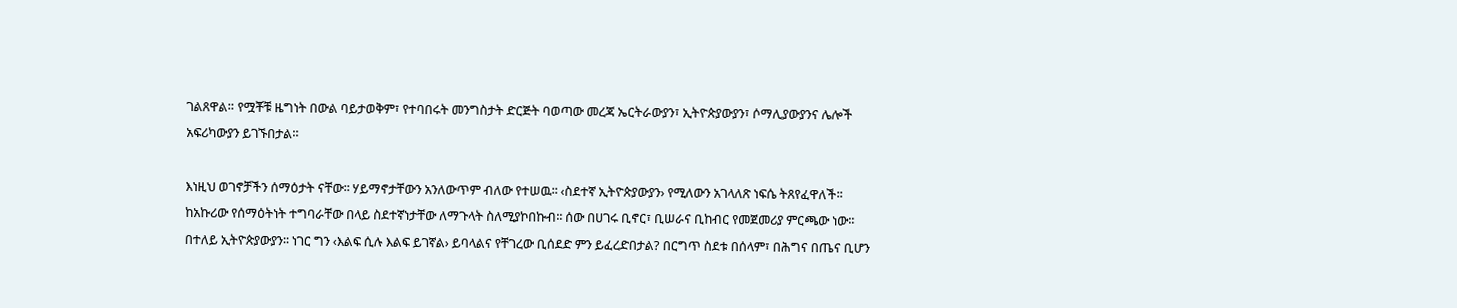ገልጸዋል። የሟቾቹ ዜግነት በውል ባይታወቅም፣ የተባበሩት መንግስታት ድርጅት ባወጣው መረጃ ኤርትራውያን፣ ኢትዮጵያውያን፣ ሶማሊያውያንና ሌሎች አፍሪካውያን ይገኙበታል።

እነዚህ ወገኖቻችን ሰማዕታት ናቸው፡፡ ሃይማኖታቸውን አንለውጥም ብለው የተሠዉ፡፡ ‹ስደተኛ ኢትዮጵያውያን› የሚለውን አገላለጽ ነፍሴ ትጸየፈዋለች፡፡ ከአኩሪው የሰማዕትነት ተግባራቸው በላይ ስደተኛነታቸው ለማጉላት ስለሚያኮበኩብ፡፡ ሰው በሀገሩ ቢኖር፣ ቢሠራና ቢከብር የመጀመሪያ ምርጫው ነው፡፡ በተለይ ኢትዮጵያውያን፡፡ ነገር ግን ‹እልፍ ሲሉ እልፍ ይገኛል› ይባላልና የቸገረው ቢሰደድ ምን ይፈረድበታል? በርግጥ ስደቱ በሰላም፣ በሕግና በጤና ቢሆን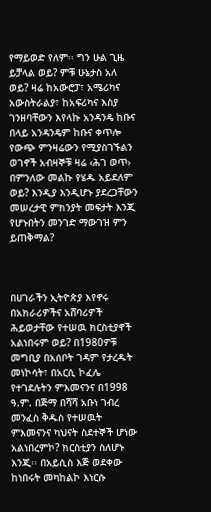የማይወድ የለም፡፡ ግን ሁል ጊዜ ይቻላል ወይ? ምቹ ሁኔታስ አለ ወይ? ዛሬ ከአውሮፓ፣ አሜሪካና አውስትራልያ፣ ከአፍሪካና እስያ ገንዘባቸውን እየላኩ አንዳንዴ ከቡና በላይ አንዳንዴም ከቡና ቀጥሎ የውጭ ምንዛሬውን የሚያስገኙልን ወገኖች አብዛኞቹ ዛሬ ‹ሕገ ወጥ› በምንለው መልኩ የሄዱ አይደለም ወይ? እንዲያ እንዲሆኑ ያደረጋቸውን መሠረታዊ ምክንያት መፍታት እንጂ የሆኑበትን መንገድ ማውገዝ ምን ይጠቅማል?



በሀገራችን ኢትዮጵያ እየኖሩ በአክራሪዎችና አሸባሪዎች ሕይወታቸው የተሠዉ ክርስቲያኖች አልነበሩም ወይ? በ1980ዎቹ መግቢያ በአሰቦት ገዳም የታረዱት መነኮሳት፣ በአርሲ ኮፈሌ የተገደሉትን ምእመናንና በ1998 ዓ.ም. በጅማ በሻሻ አቡነ ገብረ መንፈስ ቅዱስ የተሠዉት ምእመናንና ካህናት ስደተኞች ሆነው አልነበረምኮ? ክርስቲያን ስለሆኑ እንጂ፡፡ በአይሲስ እጅ ወደቀው ከነበሩት መካከልኮ እነርሱ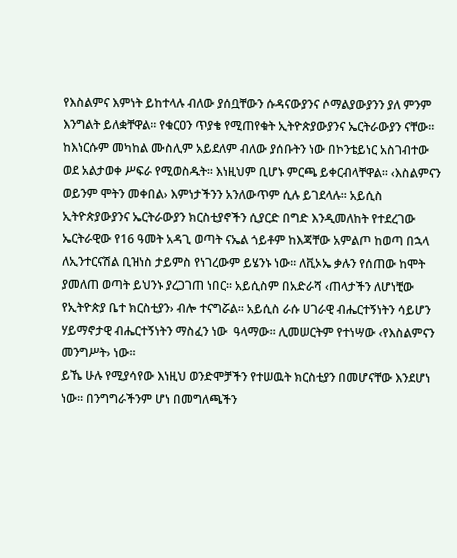የእስልምና እምነት ይከተላሉ ብለው ያሰቧቸውን ሱዳናውያንና ሶማልያውያንን ያለ ምንም እንግልት ይለቋቸዋል፡፡ የቁርዐን ጥያቄ የሚጠየቁት ኢትዮጵያውያንና ኤርትራውያን ናቸው፡፡ ከእነርሱም መካከል ሙስሊም አይደለም ብለው ያሰቡትን ነው በኮንቴይነር አስገብተው ወደ አልታወቀ ሥፍራ የሚወስዱት፡፡ እነዚህም ቢሆኑ ምርጫ ይቀርብላቸዋል፡፡ ‹እስልምናን ወይንም ሞትን መቀበል› እምነታችንን አንለውጥም ሲሉ ይገደላሉ፡፡ አይሲስ ኢትዮጵያውያንና ኤርትራውያን ክርስቲያኖችን ሲያርድ በግድ እንዲመለከት የተደረገው ኤርትራዊው የ16 ዓመት አዳጊ ወጣት ናኤል ጎይቶም ከእጃቸው አምልጦ ከወጣ በኋላ ለኢንተርናሽል ቢዝነስ ታይምስ የነገረውም ይሄንኑ ነው፡፡ ለቪኦኤ ቃሉን የሰጠው ከሞት ያመለጠ ወጣት ይህንኑ ያረጋገጠ ነበር፡፡ አይሲስም በአድራሻ ‹ጠላታችን ለሆነቺው የኢትዮጵያ ቤተ ክርስቲያን› ብሎ ተናግሯል፡፡ አይሲስ ራሱ ሀገራዊ ብሔርተኝነትን ሳይሆን ሃይማኖታዊ ብሔርተኝነትን ማስፈን ነው  ዓላማው፡፡ ሊመሠርትም የተነሣው ‹የእስልምናን መንግሥት› ነው፡፡
ይኼ ሁሉ የሚያሳየው እነዚህ ወንድሞቻችን የተሠዉት ክርስቲያን በመሆናቸው እንደሆነ ነው፡፡ በንግግራችንም ሆነ በመግለጫችን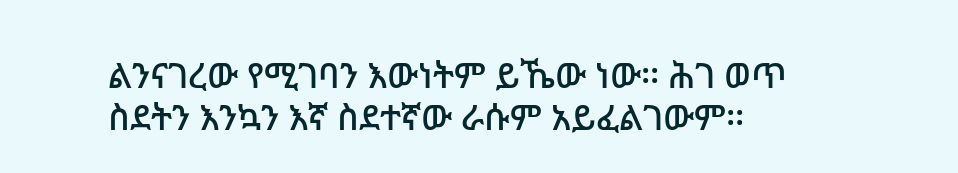ልንናገረው የሚገባን እውነትም ይኼው ነው፡፡ ሕገ ወጥ ስደትን እንኳን እኛ ስደተኛው ራሱም አይፈልገውም፡፡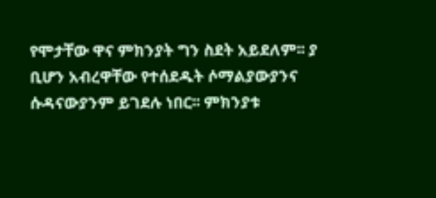የሞታቸው ዋና ምክንያት ግን ስደት አይደለም፡፡ ያ ቢሆን አብረዋቸው የተሰደዱት ሶማልያውያንና ሱዳናውያንም ይገደሉ ነበር፡፡ ምክንያቱ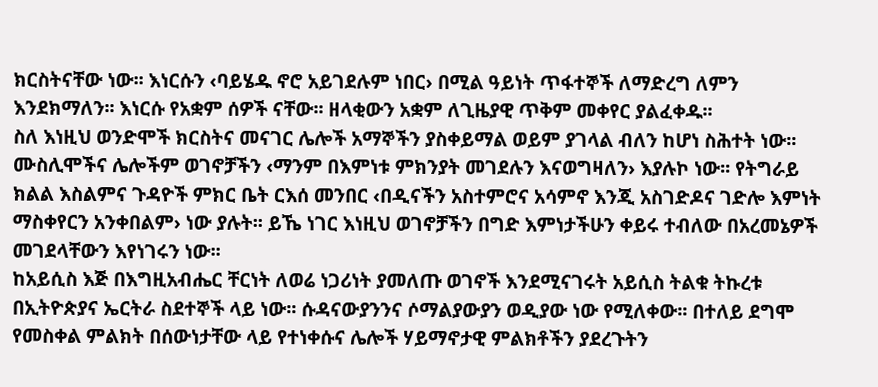ክርስትናቸው ነው፡፡ እነርሱን ‹ባይሄዱ ኖሮ አይገደሉም ነበር› በሚል ዓይነት ጥፋተኞች ለማድረግ ለምን እንደክማለን፡፡ እነርሱ የአቋም ሰዎች ናቸው፡፡ ዘላቂውን አቋም ለጊዜያዊ ጥቅም መቀየር ያልፈቀዱ፡፡
ስለ እነዚህ ወንድሞች ክርስትና መናገር ሌሎች አማኞችን ያስቀይማል ወይም ያገላል ብለን ከሆነ ስሕተት ነው፡፡ ሙስሊሞችና ሌሎችም ወገኖቻችን ‹ማንም በእምነቱ ምክንያት መገደሉን እናወግዛለን› እያሉኮ ነው፡፡ የትግራይ ክልል እስልምና ጉዳዮች ምክር ቤት ርእሰ መንበር ‹በዲናችን አስተምሮና አሳምኖ እንጂ አስገድዶና ገድሎ እምነት ማስቀየርን አንቀበልም› ነው ያሉት፡፡ ይኼ ነገር እነዚህ ወገኖቻችን በግድ እምነታችሁን ቀይሩ ተብለው በአረመኔዎች መገደላቸውን እየነገሩን ነው፡፡
ከአይሲስ እጅ በእግዚአብሔር ቸርነት ለወሬ ነጋሪነት ያመለጡ ወገኖች እንደሚናገሩት አይሲስ ትልቁ ትኩረቱ በኢትዮጵያና ኤርትራ ስደተኞች ላይ ነው፡፡ ሱዳናውያንንና ሶማልያውያን ወዲያው ነው የሚለቀው፡፡ በተለይ ደግሞ የመስቀል ምልክት በሰውነታቸው ላይ የተነቀሱና ሌሎች ሃይማኖታዊ ምልክቶችን ያደረጉትን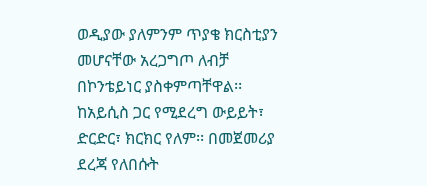ወዲያው ያለምንም ጥያቄ ክርስቲያን መሆናቸው አረጋግጦ ለብቻ በኮንቴይነር ያስቀምጣቸዋል፡፡ ከአይሲስ ጋር የሚደረግ ውይይት፣ ድርድር፣ ክርክር የለም፡፡ በመጀመሪያ ደረጃ የለበሱት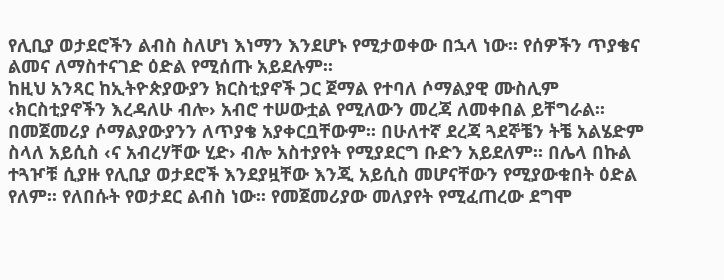የሊቢያ ወታደሮችን ልብስ ስለሆነ እነማን እንደሆኑ የሚታወቀው በኋላ ነው፡፡ የሰዎችን ጥያቄና ልመና ለማስተናገድ ዕድል የሚሰጡ አይደሉም፡፡
ከዚህ አንጻር ከኢትዮጵያውያን ክርስቲያኖች ጋር ጀማል የተባለ ሶማልያዊ ሙስሊም ‹ክርስቲያኖችን እረዳለሁ ብሎ› አብሮ ተሠውቷል የሚለውን መረጃ ለመቀበል ይቸግራል፡፡ በመጀመሪያ ሶማልያውያንን ለጥያቄ አያቀርቧቸውም፡፡ በሁለተኛ ደረጃ ጓደኞቼን ትቼ አልሄድም ስላለ አይሲስ ‹ና አብረሃቸው ሂድ› ብሎ አስተያየት የሚያደርግ ቡድን አይደለም፡፡ በሌላ በኩል ተጓዦቹ ሲያዙ የሊቢያ ወታደሮች እንደያዟቸው እንጂ አይሲስ መሆናቸውን የሚያውቁበት ዕድል የለም፡፡ የለበሱት የወታደር ልብስ ነው፡፡ የመጀመሪያው መለያየት የሚፈጠረው ደግሞ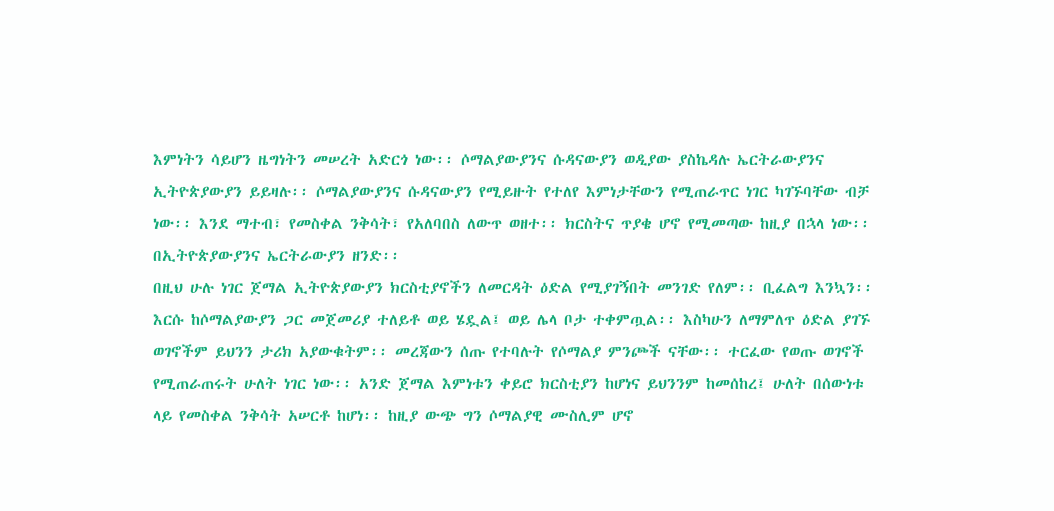እምነትን ሳይሆን ዜግነትን መሠረት አድርጎ ነው፡፡ ሶማልያውያንና ሱዳናውያን ወዲያው ያስኬዳሉ ኤርትራውያንና ኢትዮጵያውያን ይይዛሉ፡፡ ሶማልያውያንና ሱዳናውያን የሚይዙት የተለየ እምነታቸውን የሚጠራጥር ነገር ካገኙባቸው ብቻ ነው፡፡ እንደ ማተብ፣ የመስቀል ንቅሳት፣ የአለባበስ ለውጥ ወዘተ፡፡ ክርስትና ጥያቄ ሆኖ የሚመጣው ከዚያ በኋላ ነው፡፡ በኢትዮጵያውያንና ኤርትራውያን ዘንድ፡፡
በዚህ ሁሉ ነገር ጀማል ኢትዮጵያውያን ክርስቲያኖችን ለመርዳት ዕድል የሚያገኝበት መንገድ የለም፡፡ ቢፈልግ እንኳን፡፡ እርሱ ከሶማልያውያን ጋር መጀመሪያ ተለይቶ ወይ ሄዷል፤ ወይ ሌላ ቦታ ተቀምጧል፡፡ እስካሁን ለማምለጥ ዕድል ያገኙ ወገኖችም ይህንን ታሪክ አያውቁትም፡፡ መረጃውን ሰጡ የተባሉት የሶማልያ ምንጮች ናቸው፡፡ ተርፈው የወጡ ወገኖች የሚጠራጠሩት ሁለት ነገር ነው፡፡ አንድ ጀማል እምነቱን ቀይሮ ክርስቲያን ከሆነና ይህንንም ከመሰከረ፤ ሁለት በሰውነቱ ላይ የመስቀል ንቅሳት አሠርቶ ከሆነ፡፡ ከዚያ ውጭ ግን ሶማልያዊ ሙስሊም ሆኖ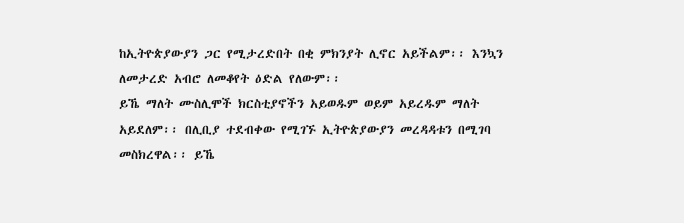ከኢትዮጵያውያን ጋር የሚታረድበት በቂ ምክንያት ሊኖር አይችልም፡፡ እንኳን ለመታረድ አብሮ ለመቆየት ዕድል የለውም፡፡
ይኼ ማለት ሙስሊሞች ክርስቲያኖችን አይወዱም ወይም አይረዱም ማለት አይደለም፡፡ በሊቢያ ተደብቀው የሚገኙ ኢትዮጵያውያን መረዳዳቱን በሚገባ መስክረዋል፡፡ ይኼ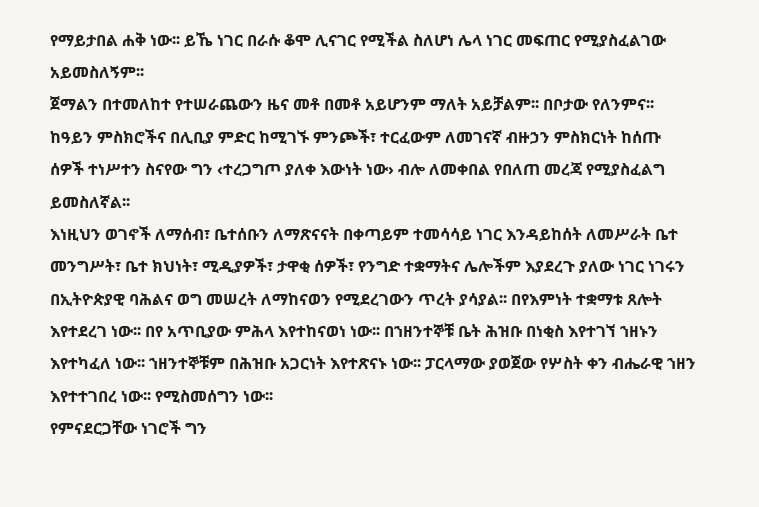የማይታበል ሐቅ ነው፡፡ ይኼ ነገር በራሱ ቆሞ ሊናገር የሚችል ስለሆነ ሌላ ነገር መፍጠር የሚያስፈልገው አይመስለኝም፡፡
ጀማልን በተመለከተ የተሠራጨውን ዜና መቶ በመቶ አይሆንም ማለት አይቻልም፡፡ በቦታው የለንምና፡፡ ከዓይን ምስክሮችና በሊቢያ ምድር ከሚገኙ ምንጮች፣ ተርፈውም ለመገናኛ ብዙኃን ምስክርነት ከሰጡ ሰዎች ተነሥተን ስናየው ግን ‹ተረጋግጦ ያለቀ እውነት ነው› ብሎ ለመቀበል የበለጠ መረጃ የሚያስፈልግ ይመስለኛል፡፡
እነዚህን ወገኖች ለማሰብ፣ ቤተሰቡን ለማጽናናት በቀጣይም ተመሳሳይ ነገር እንዳይከሰት ለመሥራት ቤተ መንግሥት፣ ቤተ ክህነት፣ ሚዲያዎች፣ ታዋቂ ሰዎች፣ የንግድ ተቋማትና ሌሎችም እያደረጉ ያለው ነገር ነገሩን በኢትዮጵያዊ ባሕልና ወግ መሠረት ለማከናወን የሚደረገውን ጥረት ያሳያል፡፡ በየእምነት ተቋማቱ ጸሎት እየተደረገ ነው፡፡ በየ አጥቢያው ምሕላ እየተከናወነ ነው፡፡ በኀዘንተኞቹ ቤት ሕዝቡ በነቂስ እየተገኘ ኀዘኑን እየተካፈለ ነው፡፡ ኀዘንተኞቹም በሕዝቡ አጋርነት እየተጽናኑ ነው፡፡ ፓርላማው ያወጀው የሦስት ቀን ብሔራዊ ኀዘን እየተተገበረ ነው፡፡ የሚስመሰግን ነው፡፡
የምናደርጋቸው ነገሮች ግን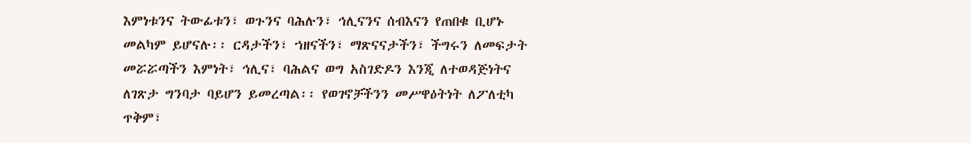እምነቱንና ትውፊቱን፣ ወጉንና ባሕሉን፣ ኅሊናንና ሰብእናን የጠበቁ ቢሆኑ መልካም ይሆናሉ፡፡ ርዳታችን፣ ኀዘናችን፣ ማጽናናታችን፣ ችግሩን ለመፍታት መሯሯጣችን እምነት፣ ኅሊና፣ ባሕልና ወግ አስገድዶን እንጂ ለተወዳጅነትና ለገጽታ ግንባታ ባይሆን ይመረጣል፡፡ የወገኖቻችንን መሥዋዕትነት ለፖለቲካ ጥቅም፣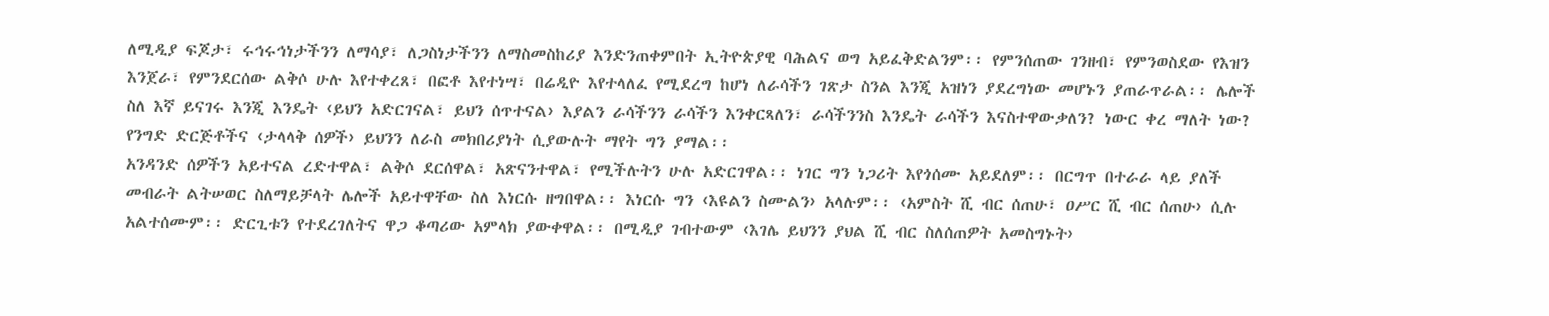ለሚዲያ ፍጆታ፣ ሩኅሩኅነታችንን ለማሳያ፣ ለጋስነታችንን ለማስመስከሪያ እንድንጠቀምበት ኢትዮጵያዊ ባሕልና ወግ አይፈቅድልንም፡፡ የምንሰጠው ገንዘብ፣ የምንወስደው የእዝን እንጀራ፣ የምንደርሰው ልቅሶ ሁሉ እየተቀረጸ፣ በፎቶ እየተነሣ፣ በሬዲዮ እየተላለፈ የሚደረግ ከሆነ ለራሳችን ገጽታ ስንል እንጂ አዝነን ያደረግነው መሆኑን ያጠራጥራል፡፡ ሌሎች ስለ እኛ ይናገሩ እንጂ እንዴት ‹ይህን አድርገናል፣ ይህን ሰጥተናል› እያልን ራሳችንን ራሳችን እንቀርጻለን፣ ራሳችንንስ እንዴት ራሳችን እናስተዋውቃለን? ነውር ቀረ ማለት ነው? የንግድ ድርጅቶችና ‹ታላላቅ ሰዎች› ይህንን ለራስ መክበሪያነት ሲያውሉት ማየት ግን ያማል፡፡
አንዳንድ ሰዎችን አይተናል ረድተዋል፣ ልቅሶ ደርሰዋል፣ አጽናንተዋል፣ የሚችሉትን ሁሉ አድርገዋል፡፡ ነገር ግን ነጋሪት እየጎሰሙ አይደለም፡፡ በርግጥ በተራራ ላይ ያለች መብራት ልትሠወር ስለማይቻላት ሌሎች አይተዋቸው ስለ እነርሱ ዘግበዋል፡፡ እነርሱ ግን ‹እዩልን ስሙልን› አላሉም፡፡ ‹አምስት ሺ ብር ሰጠሁ፣ ዐሥር ሺ ብር ሰጠሁ› ሲሉ አልተሰሙም፡፡ ድርጊቱን የተደረገለትና ዋጋ ቆጣሪው አምላክ ያውቀዋል፡፡ በሚዲያ ገብተውም ‹እገሌ ይህንን ያህል ሺ ብር ስለሰጠዎት አመስግኑት›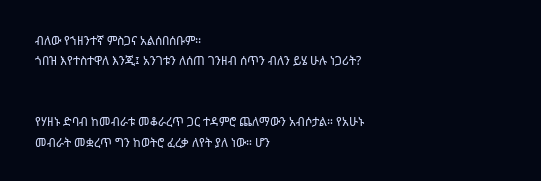ብለው የኀዘንተኛ ምስጋና አልሰበሰቡም፡፡
ጎበዝ እየተስተዋለ እንጂ፤ አንገቱን ለሰጠ ገንዘብ ሰጥን ብለን ይሄ ሁሉ ነጋሪት?


የሃዘኑ ድባብ ከመብራቱ መቆራረጥ ጋር ተዳምሮ ጨለማውን አብሶታል። የአሁኑ መብራት መቋረጥ ግን ከወትሮ ፈረቃ ለየት ያለ ነው። ሆን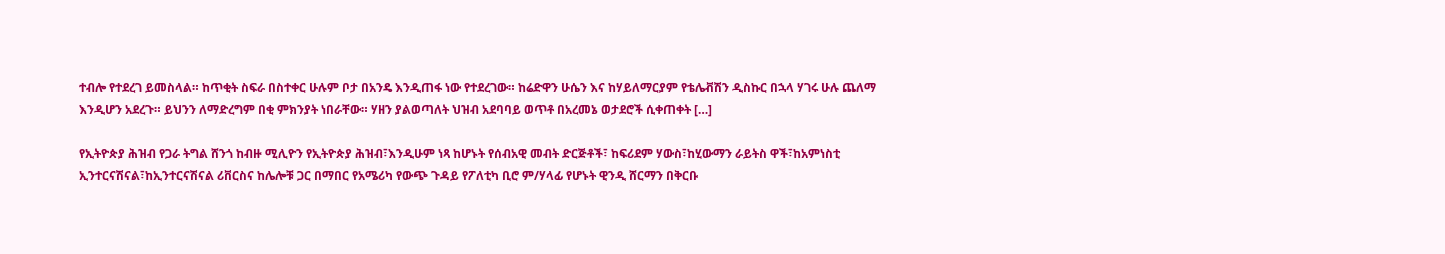ተብሎ የተደረገ ይመስላል። ከጥቂት ስፍራ በስተቀር ሁሉም ቦታ በአንዴ እንዲጠፋ ነው የተደረገው። ከሬድዋን ሁሴን እና ከሃይለማርያም የቴሌቭሽን ዲስኩር በኋላ ሃገሩ ሁሉ ጨለማ እንዲሆን አደረጉ። ይህንን ለማድረግም በቂ ምክንያት ነበራቸው። ሃዘን ያልወጣለት ህዝብ አደባባይ ወጥቶ በአረመኔ ወታደሮች ሲቀጠቀት […]

የኢትዮጵያ ሕዝብ የጋራ ትግል ሸንጎ ከብዙ ሚሊዮን የኢትዮጵያ ሕዝብ፣እንዲሁም ነጻ ከሆኑት የሰብአዊ መብት ድርጅቶች፣ ከፍሪደም ሃውስ፣ከሂውማን ራይትስ ዋች፣ከአምነስቲ ኢንተርናሽናል፣ከኢንተርናሽናል ሪቨርስና ከሌሎቹ ጋር በማበር የአሜሪካ የውጭ ጉዳይ የፖለቲካ ቢሮ ም/ሃላፊ የሆኑት ዊንዲ ሸርማን በቅርቡ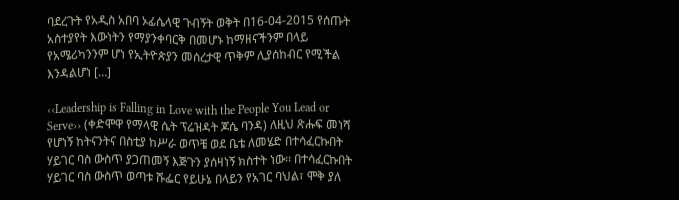ባደረጉት የአዲስ አበባ ኦፊሴላዊ ጉብኝት ወቅት በ16-04-2015 የሰጡት አስተያየት እውነትን የማያንቀባርቅ በመሆኑ ከማዘናችንም በላይ የአሜሪካንንም ሆነ የኢትዮጵያን መሰረታዊ ጥቅም ሊያሰከብር የሚችል እንዳልሆነ […]

‹‹Leadership is Falling in Love with the People You Lead or Serve›› (ቀድሞዋ የማላዊ ሴት ፕሬዝዳት ጆሴ ባንዳ) ለዚህ ጽሑፍ መነሻ የሆነኝ ከትናንትና በስቲያ ከሥራ ወጥቼ ወደ ቤቴ ለመሄድ በተሳፈርኩበት ሃይገር ባስ ውስጥ ያጋጠመኝ እጅጉን ያሰዛነኝ ክስተት ነው፡፡ በተሳፈርኩበት ሃይገር ባስ ውስጥ ወጣቱ ሹፌር የይሁኔ በላይን የአገር ባህል፣ ሞቅ ያለ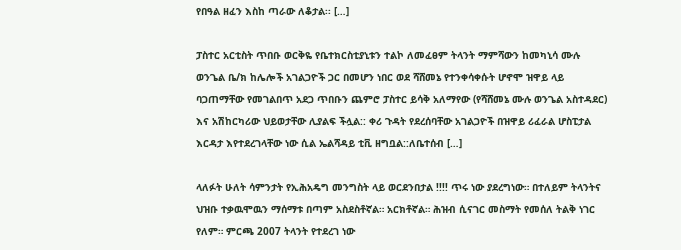የበዓል ዘፈን እስከ ጣራው ለቆታል፡፡ […]

ፓስተር አርቲስት ጥበቡ ወርቅዬ የቤተክርስቲያኒቱን ተልኮ ለመፈፀም ትላንት ማምሻውን ከመካኒሳ ሙሉ ወንጌል ቤ/ክ ከሌሎች አገልጋዮች ጋር በመሆን ነበር ወደ ሻሸመኔ የተንቀሳቀሱት ሆኖሞ ዝዋይ ላይ ባጋጠማቸው የመገልበጥ አደጋ ጥበቡን ጨምሮ ፓስተር ይሳቅ አለማየው (የሻሸመኔ ሙሉ ወንጌል አስተዳደር) እና አሽከርካሪው ህይወታቸው ሊያልፍ ችሏል:: ቀሪ ጉዳት የደረሰባቸው አገልጋዮች በዝዋይ ሪፈራል ሆስፒታል እርዳታ እየተደረገላቸው ነው ሲል ኤልሻዳይ ቲቪ ዘግቧል::ለቤተሰብ […]

ላለፉት ሁለት ሳምንታት የኢሕአዴግ መንግስት ላይ ወርደንበታል !!!! ጥሩ ነው ያደረግነው። በተለይም ትላንትና ህዝቡ ተቃዉሞዉን ማሰማቱ በጣም አስደስቶኛል። አርክቶኛል። ሕዝብ ሲናገር መስማት የመሰለ ትልቅ ነገር የለም። ምርጫ 2007 ትላንት የተደረገ ነው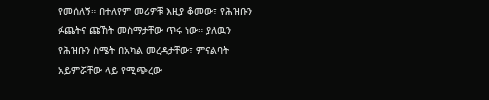የመሰለኝ። በተለየም መሪዎቹ እዚያ ቆመው፣ የሕዝቡን ፉጨትና ጩኸት መስማታቸው ጥሩ ነው። ያለዉን የሕዝቡን ስሜት በአካል መረዳታቸው፣ ምናልባት አይምሯቸው ላይ የሚጭረው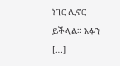ነገር ሊኖር ይችላል። አፉን […]